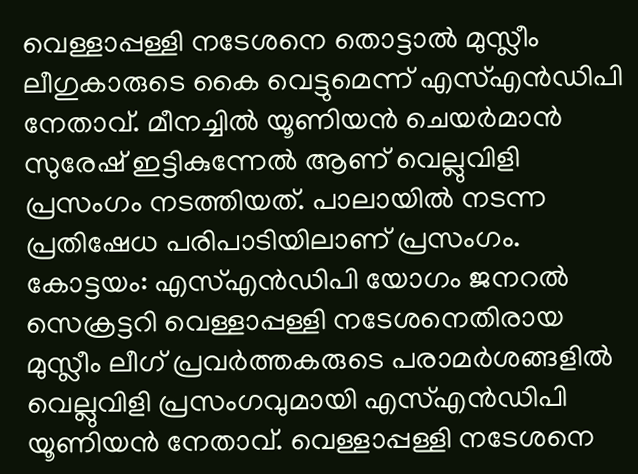വെള്ളാപ്പള്ളി നടേശനെ തൊട്ടാൽ മുസ്ലീം ലീഗുകാരുടെ കൈ വെട്ടുമെന്ന് എസ്എൻഡിപി നേതാവ്. മീനച്ചിൽ യൂണിയൻ ചെയർമാൻ സുരേഷ് ഇട്ടികുന്നേൽ ആണ് വെല്ലുവിളി പ്രസംഗം നടത്തിയത്. പാലായിൽ നടന്ന പ്രതിഷേധ പരിപാടിയിലാണ് പ്രസംഗം.
കോട്ടയം: എസ്എൻഡിപി യോഗം ജനറൽ സെക്രട്ടറി വെള്ളാപ്പള്ളി നടേശനെതിരായ മുസ്ലീം ലീഗ് പ്രവർത്തകരുടെ പരാമർശങ്ങളിൽ വെല്ലുവിളി പ്രസംഗവുമായി എസ്എൻഡിപി യൂണിയൻ നേതാവ്. വെള്ളാപ്പള്ളി നടേശനെ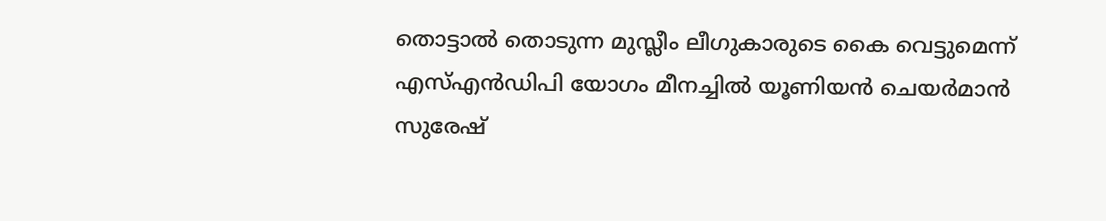തൊട്ടാൽ തൊടുന്ന മുസ്ലീം ലീഗുകാരുടെ കൈ വെട്ടുമെന്ന് എസ്എൻഡിപി യോഗം മീനച്ചിൽ യൂണിയൻ ചെയർമാൻ സുരേഷ്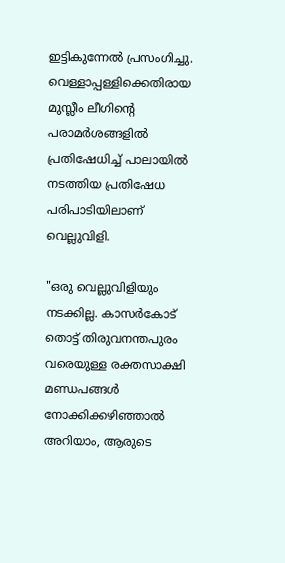ഇട്ടികുന്നേൽ പ്രസംഗിച്ചു. വെള്ളാപ്പള്ളിക്കെതിരായ മുസ്ലീം ലീഗിന്റെ പരാമർശങ്ങളിൽ പ്രതിഷേധിച്ച് പാലായിൽ നടത്തിയ പ്രതിഷേധ പരിപാടിയിലാണ് വെല്ലുവിളി.

"ഒരു വെല്ലുവിളിയും നടക്കില്ല. കാസർകോട് തൊട്ട് തിരുവനന്തപുരം വരെയുള്ള രക്തസാക്ഷി മണ്ഡപങ്ങൾ നോക്കിക്കഴിഞ്ഞാൽ അറിയാം, ആരുടെ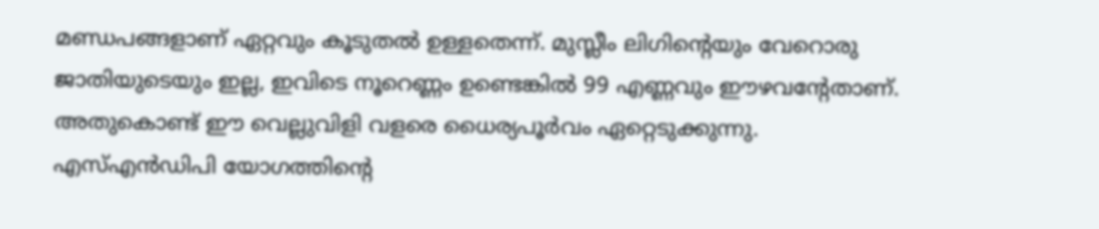മണ്ഡപങ്ങളാണ് ഏറ്റവും കൂടുതൽ ഉള്ളതെന്ന്. മുസ്ലീം ലിഗിൻ്റെയും വേറൊരു ജാതിയുടെയും ഇല്ല, ഇവിടെ നൂറെണ്ണം ഉണ്ടെങ്കിൽ 99 എണ്ണവും ഈഴവൻ്റേതാണ്. അതുകൊണ്ട് ഈ വെല്ലുവിളി വളരെ ധൈര്യപൂർവം ഏറ്റെടുക്കുന്നു. എസ്എൻഡിപി യോഗത്തിൻ്റെ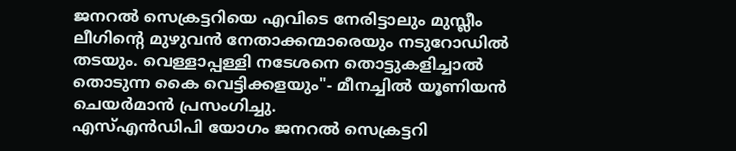ജനറൽ സെക്രട്ടറിയെ എവിടെ നേരിട്ടാലും മുസ്ലീം ലീഗിൻ്റെ മുഴുവൻ നേതാക്കന്മാരെയും നടുറോഡിൽ തടയും. വെള്ളാപ്പള്ളി നടേശനെ തൊട്ടുകളിച്ചാൽ തൊടുന്ന കൈ വെട്ടിക്കളയും"- മീനച്ചിൽ യൂണിയൻ ചെയർമാൻ പ്രസംഗിച്ചു.
എസ്എൻഡിപി യോഗം ജനറൽ സെക്രട്ടറി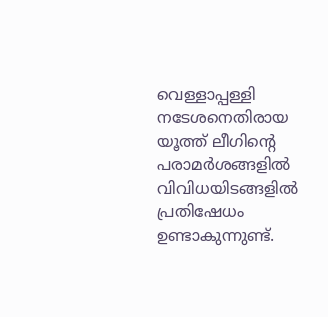വെള്ളാപ്പള്ളി നടേശനെതിരായ യൂത്ത് ലീഗിൻ്റെ പരാമർശങ്ങളിൽ വിവിധയിടങ്ങളിൽ പ്രതിഷേധം ഉണ്ടാകുന്നുണ്ട്.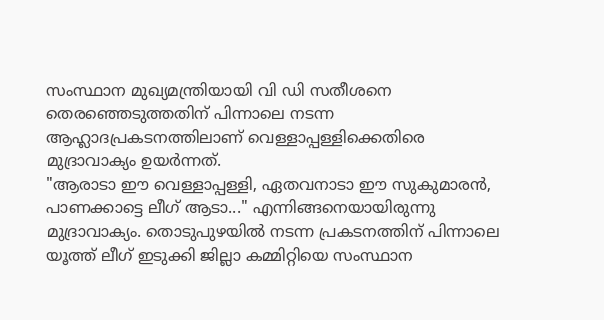സംസ്ഥാന മുഖ്യമന്ത്രിയായി വി ഡി സതീശനെ തെരഞ്ഞെടുത്തതിന് പിന്നാലെ നടന്ന ആഹ്ലാദപ്രകടനത്തിലാണ് വെള്ളാപ്പള്ളിക്കെതിരെ മുദ്രാവാക്യം ഉയർന്നത്.
"ആരാടാ ഈ വെള്ളാപ്പള്ളി, ഏതവനാടാ ഈ സുകുമാരൻ, പാണക്കാട്ടെ ലീഗ് ആടാ..." എന്നിങ്ങനെയായിരുന്നു മുദ്രാവാക്യം. തൊടുപുഴയിൽ നടന്ന പ്രകടനത്തിന് പിന്നാലെ യൂത്ത് ലീഗ് ഇടുക്കി ജില്ലാ കമ്മിറ്റിയെ സംസ്ഥാന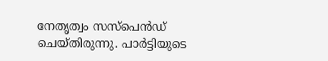നേതൃത്വം സസ്പെൻഡ് ചെയ്തിരുന്നു. പാർട്ടിയുടെ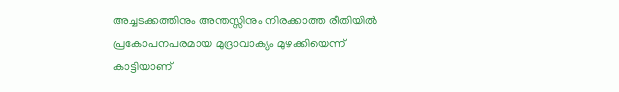അച്ചടക്കത്തിനും അന്തസ്സിനും നിരക്കാത്ത രീതിയിൽ പ്രകോപനപരമായ മുദ്രാവാക്യം മുഴക്കിയെന്ന് കാട്ടിയാണ്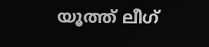യൂത്ത് ലീഗ്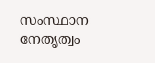സംസ്ഥാന നേതൃത്വം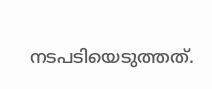നടപടിയെടുത്തത്.